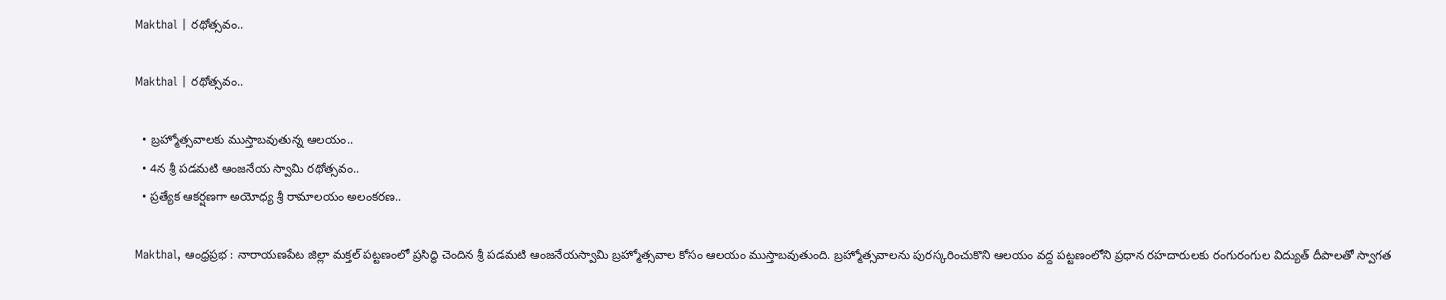Makthal | రథోత్సవం..

Makthal | రథోత్సవం..

  • బ్రహ్మోత్సవాలకు ముస్తాబవుతున్న ఆలయం..
  • 4న శ్రీ పడమటి ఆంజనేయ స్వామి రథోత్సవం..
  • ప్రత్యేక ఆకర్షణగా అయోధ్య శ్రీ రామాలయం అలంకరణ..

Makthal, ఆంధ్రప్రభ : నారాయణపేట జిల్లా మక్తల్ పట్టణంలో ప్రసిద్ధి చెందిన శ్రీ పడమటి ఆంజనేయస్వామి బ్రహ్మోత్సవాల కోసం ఆలయం ముస్తాబవుతుంది. బ్రహ్మోత్సవాలను పురస్కరించుకొని ఆలయం వద్ద పట్టణంలోని ప్రధాన రహదారులకు రంగురంగుల విద్యుత్ దీపాలతో స్వాగత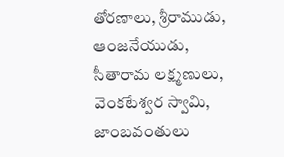తోరణాలు, శ్రీరాముడు, ఆంజనేయుడు, సీతారామ లక్ష్మణులు, వెంకటేశ్వర స్వామి, జాంబవంతులు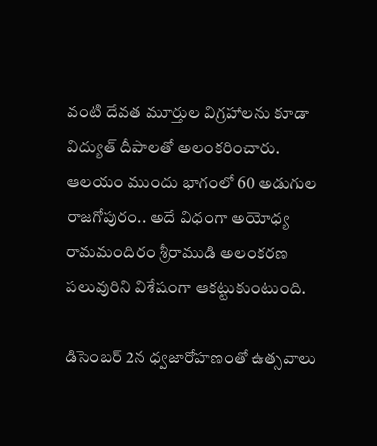వంటి దేవత మూర్తుల విగ్రహాలను కూడా విద్యుత్ దీపాలతో అలంకరించారు. ఆలయం ముందు భాగంలో 60 అడుగుల రాజగోపురం.. అదే విధంగా అయోధ్య రామమందిరం శ్రీరాముడి అలంకరణ పలువురిని విశేషంగా ఆకట్టుకుంటుంది.

డిసెంబర్ 2న ధ్వజారోహణంతో ఉత్సవాలు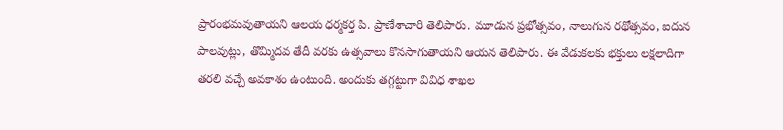ప్రారంభమవుతాయని ఆలయ ధర్మకర్త పి. ప్రాణేశాచారి తెలిపారు. మూడున ప్రభోత్సవం, నాలుగున రథోత్సవం, ఐదున పాలవుట్లు, తొమ్మిదవ తేదీ వరకు ఉత్సవాలు కొనసాగుతాయని ఆయన తెలిపారు. ఈ వేడుకలకు భక్తులు లక్షలాదిగా తరలి వచ్చే అవకాశం ఉంటుంది. అందుకు తగ్గట్టుగా వివిధ శాఖల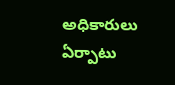అధికారులు ఏర్పాటు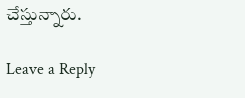చేస్తున్నారు.

Leave a Reply